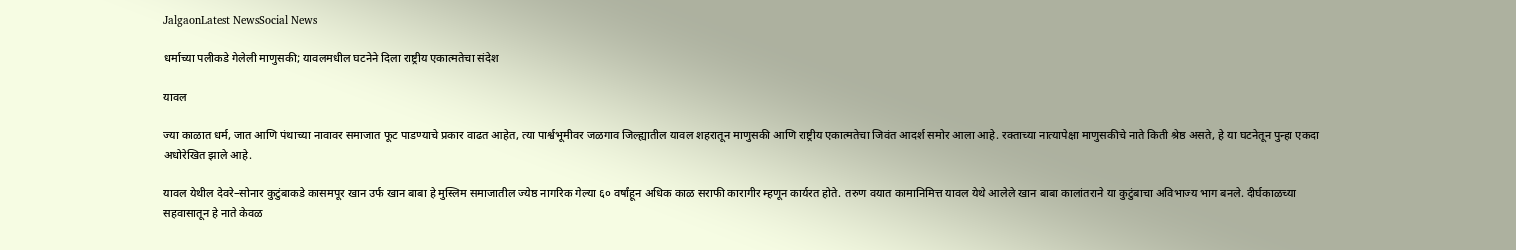JalgaonLatest NewsSocial News

धर्माच्या पलीकडे गेलेली माणुसकी; यावलमधील घटनेने दिला राष्ट्रीय एकात्मतेचा संदेश

यावल

ज्या काळात धर्म, जात आणि पंथाच्या नावावर समाजात फूट पाडण्याचे प्रकार वाढत आहेत, त्या पार्श्वभूमीवर जळगाव जिल्ह्यातील यावल शहरातून माणुसकी आणि राष्ट्रीय एकात्मतेचा जिवंत आदर्श समोर आला आहे. रक्ताच्या नात्यापेक्षा माणुसकीचे नाते किती श्रेष्ठ असते, हे या घटनेतून पुन्हा एकदा अधोरेखित झाले आहे.

यावल येथील देवरे–सोनार कुटुंबाकडे कासमपूर खान उर्फ खान बाबा हे मुस्लिम समाजातील ज्येष्ठ नागरिक गेल्या ६० वर्षांहून अधिक काळ सराफी कारागीर म्हणून कार्यरत होते. तरुण वयात कामानिमित्त यावल येथे आलेले खान बाबा कालांतराने या कुटुंबाचा अविभाज्य भाग बनले. दीर्घकाळच्या सहवासातून हे नाते केवळ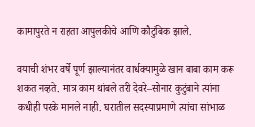कामापुरते न राहता आपुलकीचे आणि कौटुंबिक झाले.

वयाची शंभर वर्षे पूर्ण झाल्यानंतर वार्धक्यामुळे खान बाबा काम करू शकत नव्हते. मात्र काम थांबले तरी देवरे–सोनार कुटुंबाने त्यांना कधीही परके मानले नाही. घरातील सदस्याप्रमाणे त्यांचा सांभाळ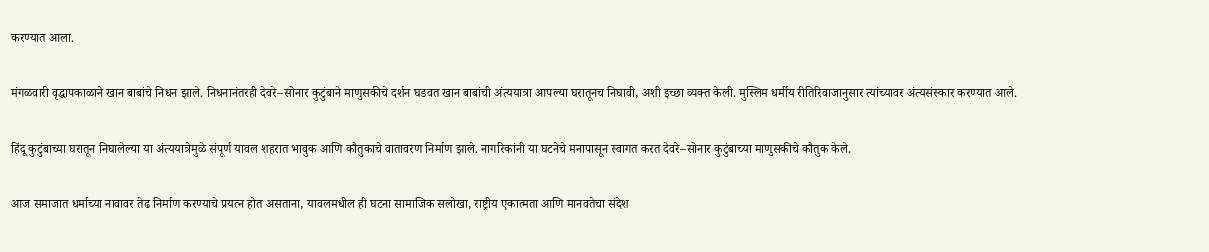करण्यात आला.

मंगळवारी वृद्धापकाळाने खान बाबांचे निधन झाले. निधनानंतरही देवरे–सोनार कुटुंबाने माणुसकीचे दर्शन घडवत खान बाबांची अंत्ययात्रा आपल्या घरातूनच निघावी, अशी इच्छा व्यक्त केली. मुस्लिम धर्मीय रीतिरिवाजानुसार त्यांच्यावर अंत्यसंस्कार करण्यात आले.

हिंदू कुटुंबाच्या घरातून निघालेल्या या अंत्ययात्रेमुळे संपूर्ण यावल शहरात भावुक आणि कौतुकाचे वातावरण निर्माण झाले. नागरिकांनी या घटनेचे मनापासून स्वागत करत देवरे–सोनार कुटुंबाच्या माणुसकीचे कौतुक केले.

आज समाजात धर्माच्या नावावर तेढ निर्माण करण्याचे प्रयत्न होत असताना, यावलमधील ही घटना सामाजिक सलोखा, राष्ट्रीय एकात्मता आणि मानवतेचा संदेश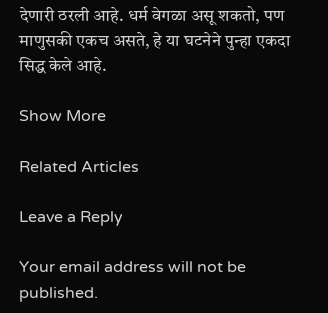देणारी ठरली आहे. धर्म वेगळा असू शकतो, पण माणुसकी एकच असते, हे या घटनेने पुन्हा एकदा सिद्ध केले आहे.

Show More

Related Articles

Leave a Reply

Your email address will not be published.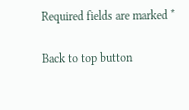Required fields are marked *

Back to top button